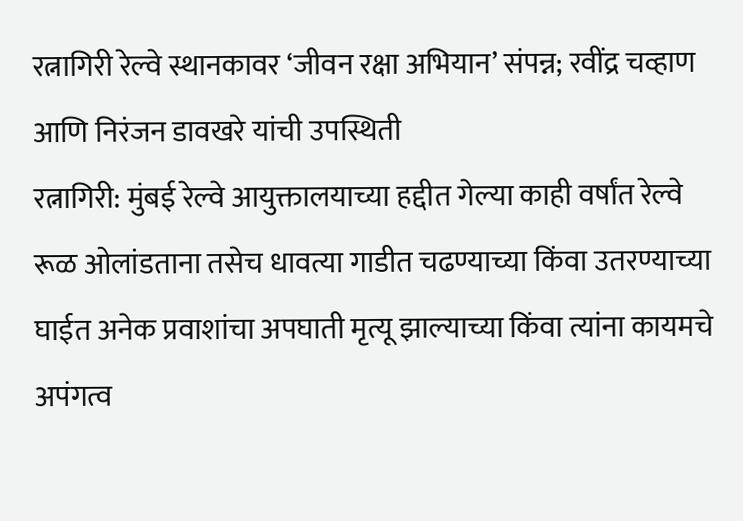रत्नागिरी रेल्वे स्थानकावर ‘जीवन रक्षा अभियान’ संपन्न; रवींद्र चव्हाण आणि निरंजन डावखरे यांची उपस्थिती
रत्नागिरी: मुंबई रेल्वे आयुक्तालयाच्या हद्दीत गेल्या काही वर्षांत रेल्वे रूळ ओलांडताना तसेच धावत्या गाडीत चढण्याच्या किंवा उतरण्याच्या घाईत अनेक प्रवाशांचा अपघाती मृत्यू झाल्याच्या किंवा त्यांना कायमचे अपंगत्व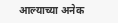आल्याच्या अनेक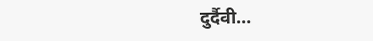दुर्दैवी…